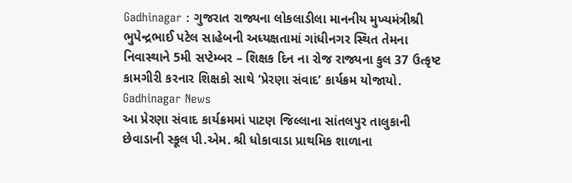Gadhinagar : ગુજરાત રાજ્યના લોકલાડીલા માનનીય મુખ્યમંત્રીશ્રી ભુપેન્દ્રભાઈ પટેલ સાહેબની અધ્યક્ષતામાં ગાંધીનગર સ્થિત તેમના નિવાસ્થાને 5મી સપ્ટેમ્બર – શિક્ષક દિન ના રોજ રાજ્યના કુલ 37 ઉત્કૃષ્ટ કામગીરી કરનાર શિક્ષકો સાથે ‘પ્રેરણા સંવાદ’ કાર્યક્રમ યોજાયો. Gadhinagar News
આ પ્રેરણા સંવાદ કાર્યક્રમમાં પાટણ જિલ્લાના સાંતલપુર તાલુકાની છેવાડાની સ્કૂલ પી.એમ. શ્રી ધોકાવાડા પ્રાથમિક શાળાના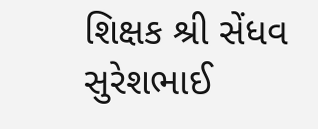શિક્ષક શ્રી સેંધવ સુરેશભાઈ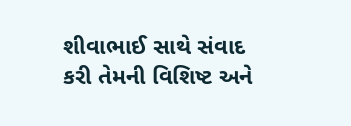શીવાભાઈ સાથે સંવાદ કરી તેમની વિશિષ્ટ અને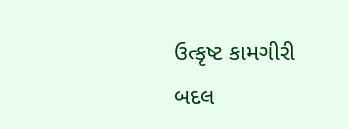ઉત્કૃષ્ટ કામગીરી બદલ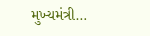મુખ્યમંત્રી…